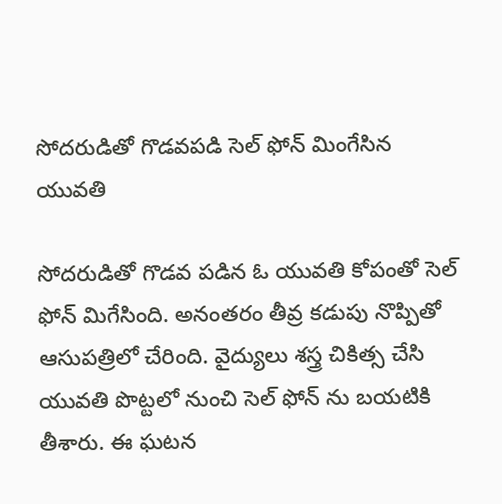సోదరుడితో గొడవపడి సెల్ ఫోన్ మింగేసిన యువతి

సోదరుడితో గొడవ పడిన ఓ యువతి కోపంతో సెల్ ఫోన్ మిగేసింది. అనంతరం తీవ్ర కడుపు నొప్పితో ఆసుపత్రిలో చేరింది. వైద్యులు శస్త్ర చికిత్స చేసి యువతి పొట్టలో నుంచి సెల్ ఫోన్ ను బయటికి తీశారు. ఈ ఘటన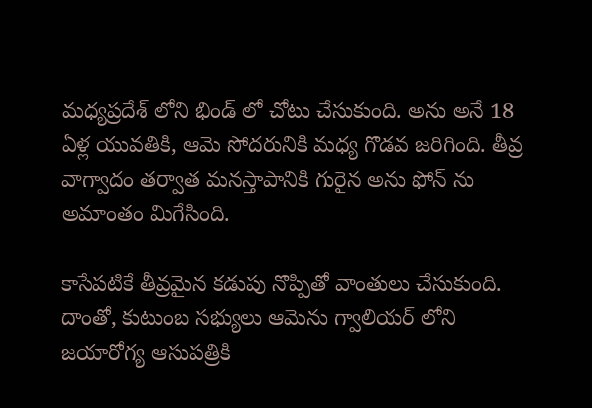మధ్యప్రదేశ్ లోని భిండ్ లో చోటు చేసుకుంది. అను అనే 18 ఏళ్ల యువతికి, ఆమె సోదరునికి మధ్య గొడవ జరిగింది. తీవ్ర వాగ్వాదం తర్వాత మనస్తాపానికి గురైన అను ఫోన్ ను అమాంతం మిగేసింది.

కాసేపటికే తీవ్రమైన కడుపు నొప్పితో వాంతులు చేసుకుంది. దాంతో, కుటుంబ సభ్యులు ఆమెను గ్వాలియర్ లోని జయారోగ్య ఆసుపత్రికి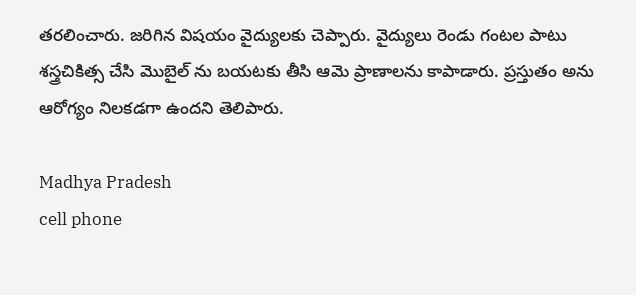తరలించారు. జరిగిన విషయం వైద్యులకు చెప్పారు. వైద్యులు రెండు గంటల పాటు శస్త్రచికిత్స చేసి మొబైల్ ను బయటకు తీసి ఆమె ప్రాణాలను కాపాడారు. ప్రస్తుతం అను ఆరోగ్యం నిలకడగా ఉందని తెలిపారు.

Madhya Pradesh
cell phone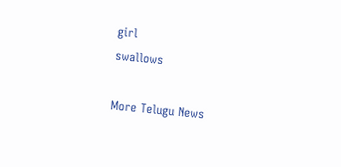girl
swallows

More Telugu News